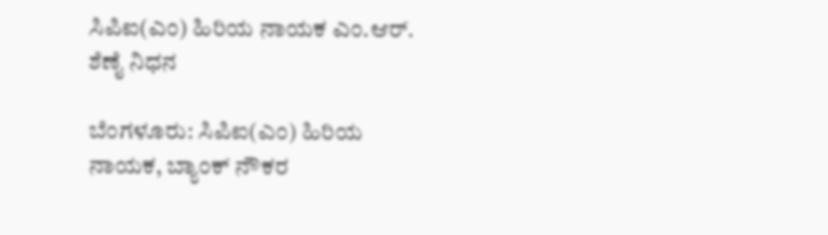ಸಿಪಿಐ(ಎಂ) ಹಿರಿಯ ನಾಯಕ ಎಂ.ಆರ್. ಶೆಣೈ ನಿಧನ

ಬೆಂಗಳೂರು: ಸಿಪಿಐ(ಎಂ) ಹಿರಿಯ ನಾಯಕ, ಬ್ಯಾಂಕ್ ನೌಕರ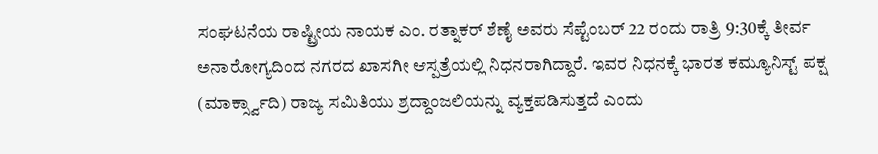ಸಂಘಟನೆಯ ರಾಷ್ಟ್ರೀಯ ನಾಯಕ ಎಂ. ರತ್ನಾಕರ್ ಶೆಣೈ ಅವರು ಸೆಪ್ಟೆಂಬರ್ 22 ರಂದು ರಾತ್ರಿ 9:30ಕ್ಕೆ ತೀರ್ವ ಅನಾರೋಗ್ಯದಿಂದ ನಗರದ ಖಾಸಗೀ ಆಸ್ಪತ್ರೆಯಲ್ಲಿ ನಿಧನರಾಗಿದ್ದಾರೆ. ಇವರ ನಿಧನಕ್ಕೆ ಭಾರತ ಕಮ್ಯೂನಿಸ್ಟ್ ಪಕ್ಷ (ಮಾರ್ಕ್ಸ್ವಾದಿ) ರಾಜ್ಯ ಸಮಿತಿಯು ಶ್ರದ್ದಾಂಜಲಿಯನ್ನು ವ್ಯಕ್ತಪಡಿಸುತ್ತದೆ ಎಂದು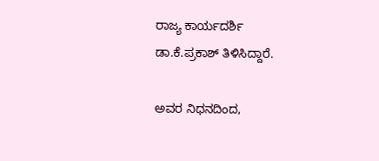ರಾಜ್ಯ ಕಾರ್ಯದರ್ಶಿ ಡಾ.ಕೆ.ಪ್ರಕಾಶ್ ತಿಳಿಸಿದ್ದಾರೆ.

ಅವರ ನಿಧನದಿಂದ,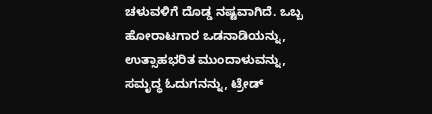ಚಳುವಳಿಗೆ ದೊಡ್ಡ ನಷ್ಟವಾಗಿದೆ. ಒಬ್ಬ ಹೋರಾಟಗಾರ ಒಡನಾಡಿಯನ್ನು, ಉತ್ಸಾಹಭರಿತ ಮುಂದಾಳುವನ್ನು, ಸಮೃದ್ಧ ಓದುಗನನ್ನು, ಟ್ರೇಡ್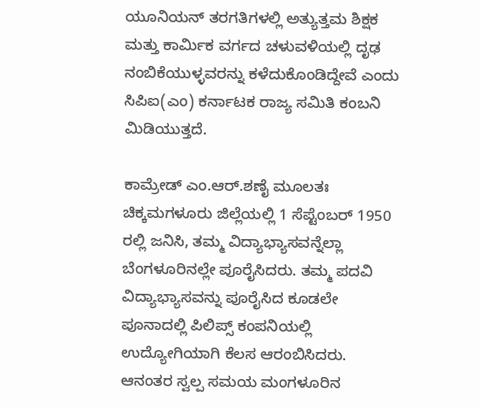ಯೂನಿಯನ್ ತರಗತಿಗಳಲ್ಲಿ ಅತ್ಯುತ್ತಮ ಶಿಕ್ಷಕ ಮತ್ತು ಕಾರ್ಮಿಕ ವರ್ಗದ ಚಳುವಳಿಯಲ್ಲಿ ದೃಢ ನಂಬಿಕೆಯುಳ್ಳವರನ್ನು ಕಳೆದುಕೊಂಡಿದ್ದೇವೆ ಎಂದು ಸಿಪಿಐ(ಎಂ) ಕರ್ನಾಟಕ ರಾಜ್ಯ ಸಮಿತಿ ಕಂಬನಿ ಮಿಡಿಯುತ್ತದೆ.

ಕಾಮ್ರೇಡ್ ಎಂ.ಆರ್.ಶಣೈ ಮೂಲತಃ ಚಿಕ್ಕಮಗಳೂರು ಜಿಲ್ಲೆಯಲ್ಲಿ 1 ಸೆಪ್ಟೆಂಬರ್ 1950 ರಲ್ಲಿ ಜನಿಸಿ, ತಮ್ಮ ವಿದ್ಯಾಭ್ಯಾಸವನ್ನೆಲ್ಲಾ ಬೆಂಗಳೂರಿನಲ್ಲೇ ಪೂರೈಸಿದರು. ತಮ್ಮ ಪದವಿ ವಿದ್ಯಾಭ್ಯಾಸವನ್ನು ಪೂರೈಸಿದ ಕೂಡಲೇ ಪೂನಾದಲ್ಲಿ ಪಿಲಿಪ್ಸ್ ಕಂಪನಿಯಲ್ಲಿ ಉದ್ಯೋಗಿಯಾಗಿ ಕೆಲಸ ಆರಂಬಿಸಿದರು. ಆನಂತರ ಸ್ವಲ್ಪ ಸಮಯ ಮಂಗಳೂರಿನ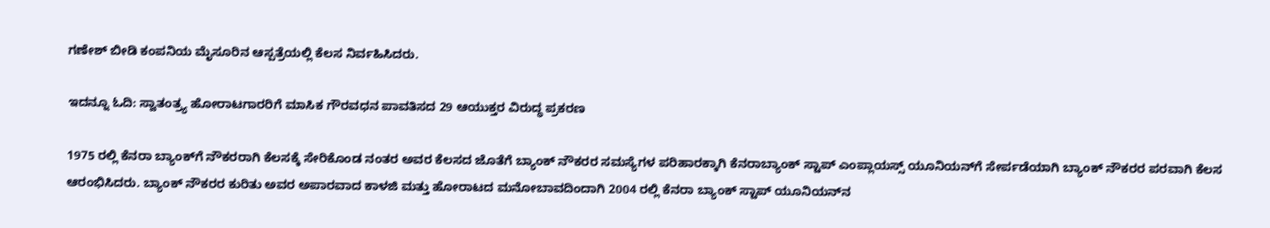ಗಣೇಶ್ ಬೀಡಿ ಕಂಪನಿಯ ಮೈಸೂರಿನ ಆಸ್ಪತ್ರೆಯಲ್ಲಿ ಕೆಲಸ ನಿರ್ವಹಿಸಿದರು.

ಇದನ್ನೂ ಓದಿ: ಸ್ವಾತಂತ್ರ್ಯ ಹೋರಾಟಗಾರರಿಗೆ ಮಾಸಿಕ ಗೌರವಧನ ಪಾವತಿಸದ 29 ಆಯುಕ್ತರ ವಿರುದ್ಧ ಪ್ರಕರಣ

1975 ರಲ್ಲಿ ಕೆನರಾ ಬ್ಯಾಂಕ್‌ಗೆ ನೌಕರರಾಗಿ ಕೆಲಸಕ್ಕೆ ಸೇರಿಕೊಂಡ ನಂತರ ಅವರ ಕೆಲಸದ ಜೊತೆಗೆ ಬ್ಯಾಂಕ್ ನೌಕರರ ಸಮಸ್ಯೆಗಳ ಪರಿಹಾರಕ್ಕಾಗಿ ಕೆನರಾಬ್ಯಾಂಕ್ ಸ್ಟಾಪ್ ಎಂಪ್ಲಾಯಸ್ಸ್ ಯೂನಿಯನ್‌ಗೆ ಸೇರ್ಪಡೆಯಾಗಿ ಬ್ಯಾಂಕ್ ನೌಕರರ ಪರವಾಗಿ ಕೆಲಸ ಆರಂಭಿಸಿದರು. ಬ್ಯಾಂಕ್ ನೌಕರರ ಕುರಿತು ಅವರ ಅಪಾರವಾದ ಕಾಳಜಿ ಮತ್ತು ಹೋರಾಟದ ಮನೋಬಾವದಿಂದಾಗಿ 2004 ರಲ್ಲಿ ಕೆನರಾ ಬ್ಯಾಂಕ್ ಸ್ಟಾಪ್ ಯೂನಿಯನ್‌ನ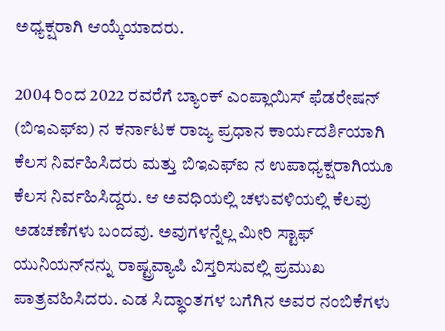ಅಧ್ಯಕ್ಷರಾಗಿ ಆಯ್ಕೆಯಾದರು.

2004 ರಿಂದ 2022 ರವರೆಗೆ ಬ್ಯಾಂಕ್ ಎಂಪ್ಲಾಯಿಸ್ ಫೆಡರೇಷನ್ (ಬಿಇಎಫ್‌ಐ) ನ ಕರ್ನಾಟಕ ರಾಜ್ಯ ಪ್ರಧಾನ ಕಾರ್ಯದರ್ಶಿಯಾಗಿ ಕೆಲಸ ನಿರ್ವಹಿಸಿದರು ಮತ್ತು ಬಿಇಎಫ್‌ಐ ನ ಉಪಾಧ್ಯಕ್ಷರಾಗಿಯೂ ಕೆಲಸ ನಿರ್ವಹಿಸಿದ್ದರು. ಆ ಅವಧಿಯಲ್ಲಿ ಚಳುವಳಿಯಲ್ಲಿ ಕೆಲವು ಅಡಚಣೆಗಳು ಬಂದವು. ಅವುಗಳನ್ನೆಲ್ಲ ಮೀರಿ ಸ್ಟಾಫ್ ಯುನಿಯನ್‌ನನ್ನು ರಾಷ್ಟ್ರವ್ಯಾಪಿ ವಿಸ್ತರಿಸುವಲ್ಲಿ ಪ್ರಮುಖ ಪಾತ್ರವಹಿಸಿದರು. ಎಡ ಸಿದ್ಧಾಂತಗಳ ಬಗೆಗಿನ ಅವರ ನಂಬಿಕೆಗಳು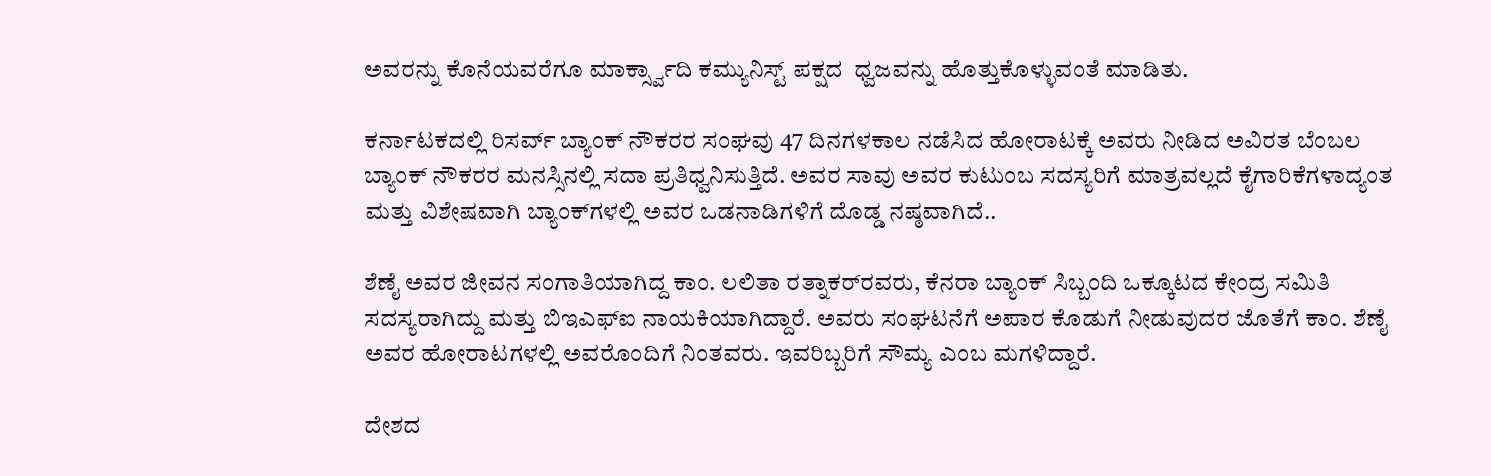ಅವರನ್ನು ಕೊನೆಯವರೆಗೂ ಮಾರ್ಕ್ಸ್ವಾದಿ ಕಮ್ಯುನಿಸ್ಟ್ ಪಕ್ಷದ  ಧ್ವಜವನ್ನು ಹೊತ್ತುಕೊಳ್ಳುವಂತೆ ಮಾಡಿತು.

ಕರ್ನಾಟಕದಲ್ಲಿ ರಿಸರ್ವ್ ಬ್ಯಾಂಕ್ ನೌಕರರ ಸಂಘವು 47 ದಿನಗಳಕಾಲ ನಡೆಸಿದ ಹೋರಾಟಕ್ಕೆ ಅವರು ನೀಡಿದ ಅವಿರತ ಬೆಂಬಲ ಬ್ಯಾಂಕ್ ನೌಕರರ ಮನಸ್ಸಿನಲ್ಲಿ ಸದಾ ಪ್ರತಿಧ್ವನಿಸುತ್ತಿದೆ. ಅವರ ಸಾವು ಅವರ ಕುಟುಂಬ ಸದಸ್ಯರಿಗೆ ಮಾತ್ರವಲ್ಲದೆ ಕೈಗಾರಿಕೆಗಳಾದ್ಯಂತ ಮತ್ತು ವಿಶೇಷವಾಗಿ ಬ್ಯಾಂಕ್‌ಗಳಲ್ಲಿ ಅವರ ಒಡನಾಡಿಗಳಿಗೆ ದೊಡ್ಡ ನಷ್ಠವಾಗಿದೆ..

ಶೆಣೈ ಅವರ ಜೀವನ ಸಂಗಾತಿಯಾಗಿದ್ದ ಕಾಂ. ಲಲಿತಾ ರತ್ನಾಕರ್‌ರವರು, ಕೆನರಾ ಬ್ಯಾಂಕ್ ಸಿಬ್ಬಂದಿ ಒಕ್ಕೂಟದ ಕೇಂದ್ರ ಸಮಿತಿ ಸದಸ್ಯರಾಗಿದ್ದು ಮತ್ತು ಬಿಇಎಫ್‌ಐ ನಾಯಕಿಯಾಗಿದ್ದಾರೆ. ಅವರು ಸಂಘಟನೆಗೆ ಅಪಾರ ಕೊಡುಗೆ ನೀಡುವುದರ ಜೊತೆಗೆ ಕಾಂ. ಶೆಣೈ ಅವರ ಹೋರಾಟಗಳಲ್ಲಿ ಅವರೊಂದಿಗೆ ನಿಂತವರು. ಇವರಿಬ್ಬರಿಗೆ ಸೌಮ್ಯ ಎಂಬ ಮಗಳಿದ್ದಾರೆ.

ದೇಶದ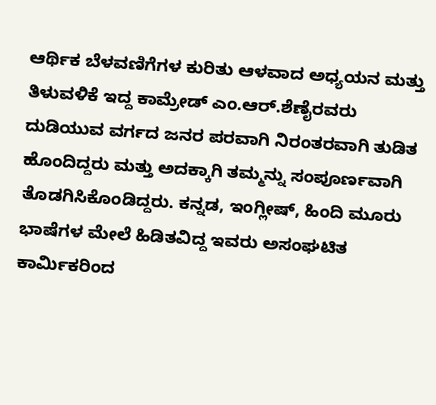ಆರ್ಥಿಕ ಬೆಳವಣಿಗೆಗಳ ಕುರಿತು ಆಳವಾದ ಅಧ್ಯಯನ ಮತ್ತು ತಿಳುವಳಿಕೆ ಇದ್ದ ಕಾಮ್ರೇಡ್ ಎಂ.ಆರ್.ಶೆಣೈರವರು ದುಡಿಯುವ ವರ್ಗದ ಜನರ ಪರವಾಗಿ ನಿರಂತರವಾಗಿ ತುಡಿತ ಹೊಂದಿದ್ದರು ಮತ್ತು ಅದಕ್ಕಾಗಿ ತಮ್ಮನ್ನು ಸಂಪೂರ್ಣವಾಗಿ ತೊಡಗಿಸಿಕೊಂಡಿದ್ದರು. ಕನ್ನಡ, ಇಂಗ್ಲೀಷ್, ಹಿಂದಿ ಮೂರು ಭಾಷೆಗಳ ಮೇಲೆ ಹಿಡಿತವಿದ್ದ ಇವರು ಅಸಂಘಟಿತ ಕಾರ್ಮಿಕರಿಂದ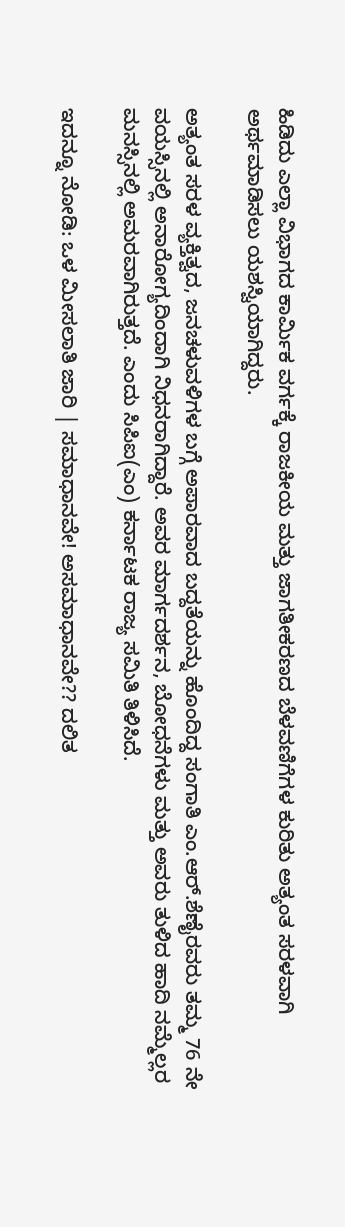ಹಿಡಿದು ಎಲ್ಲಾ ವಿಭಾಗದ ಕಾರ್ಮಿಕ ವರ್ಗಕ್ಕೆ ರಾಜಕೀಯ ಮತ್ತು ಜಾಗತೀಕರಣದ ಬೆಳವಣಿಗೆಗಳ ಕುರಿತು ಅತ್ಯಂತ ಸರಳವಾಗಿ ಅರ್ಥಮಾಡಿಸಲು ಯಶಸ್ವಿಯಾಗಿದ್ದರು.

ಅತ್ಯಂತ ಸರಳ ವ್ಯಕ್ತಿತ್ವದ, ಜನಚಳುವಳಿಗಳ ಬಗ್ಗೆ ಅಪಾರವಾದ ಬದ್ದತೆಯನ್ನು ಹೊಂದಿದ್ದ ಸಂಗಾತಿ ಎಂ.ಆರ್.ಶೆಣೈರವರು ತಮ್ಮ 76 ನೇ ವಯಸ್ಸಿನಲ್ಲಿ ಅನಾರೋಗ್ಯದಿಂದಾಗಿ ನಿಧನರಾಗಿದ್ದಾರೆ. ಅವರ ಮಾರ್ಗದರ್ಶನ, ಬೋಧನೆಗಳು ಮತ್ತು ಅವರು ತುಳಿದ ಹಾದಿ ನಮ್ಮೆಲ್ಲರ ಮನಸ್ಸಿನಲ್ಲಿ ಅಮರವಾಗಿರುತ್ತದೆ. ಎಂದು ಸಿಪಿಐ(ಎಂ) ಕರ್ನಾಟಕ ರಾಜ್ಯ ಸಮಿತಿ ತಿಳಿಸಿದೆ.

ಇದನ್ನೂ ನೋಡಿ: ಒಳ ಮೀಸಲಾತಿ ಜಾರಿ | ಸಮಾಧಾನವೇ! ಅಸಮಾಧಾನವೇ?? ದಲಿತ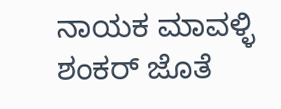ನಾಯಕ ಮಾವಳ್ಳಿ ಶಂಕರ್‌ ಜೊತೆ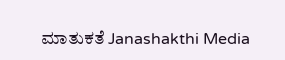ಮಾತುಕತೆ Janashakthi Media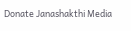Donate Janashakthi Media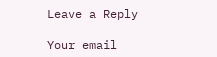Leave a Reply

Your email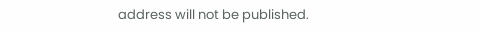address will not be published.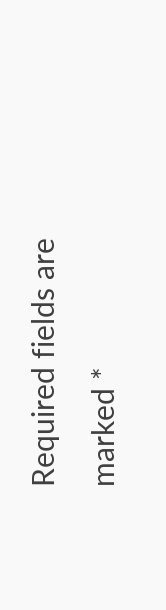Required fields are marked *